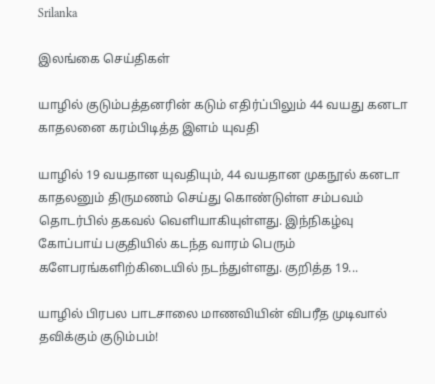Srilanka

இலங்கை செய்திகள்

யாழில் குடும்பத்தனரின் கடும் எதிர்ப்பிலும் 44 வயது கனடா காதலனை கரம்பிடித்த இளம் யுவதி

யாழில் 19 வயதான யுவதியும், 44 வயதான முகநூல் கனடா காதலனும் திருமணம் செய்து கொண்டுள்ள சம்பவம் தொடர்பில் தகவல் வெளியாகியுள்ளது. இந்நிகழ்வு கோப்பாய் பகுதியில் கடந்த வாரம் பெரும் களேபரங்களிற்கிடையில் நடந்துள்ளது. குறித்த 19...

யாழில் பிரபல பாடசாலை மாணவியின் விபரீத முடிவால் தவிக்கும் குடும்பம்!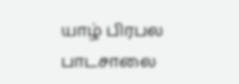யாழ் பிரபல பாடசாலை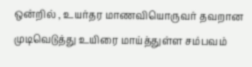ஒன்றில் , உயர்தர மாணவியொருவர் தவறான முடிவெடுத்து உயிரை மாய்த்துள்ள சம்பவம்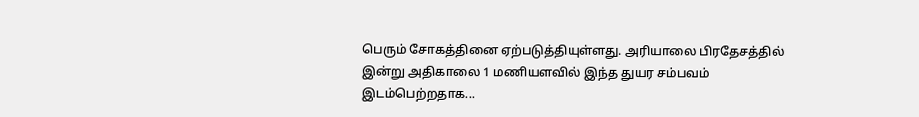பெரும் சோகத்தினை ஏற்படுத்தியுள்ளது. அரியாலை பிரதேசத்தில் இன்று அதிகாலை 1 மணியளவில் இந்த துயர சம்பவம் இடம்பெற்றதாக...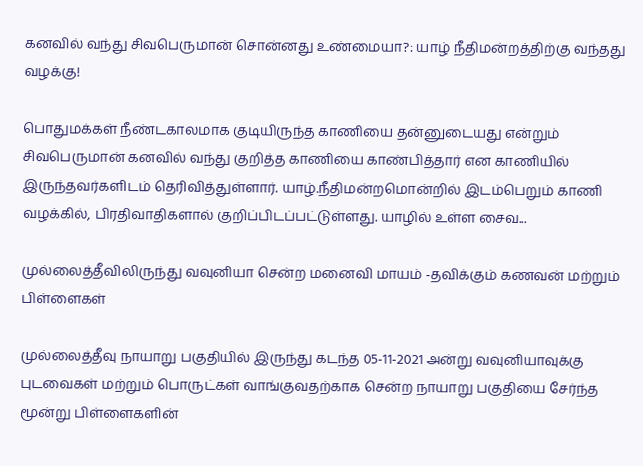கனவில் வந்து சிவபெருமான் சொன்னது உண்மையா?: யாழ் நீதிமன்றத்திற்கு வந்தது வழக்கு!

பொதுமக்கள் நீண்டகாலமாக குடியிருந்த காணியை தன்னுடையது என்றும் சிவபெருமான் கனவில் வந்து குறித்த காணியை காண்பித்தார் என காணியில் இருந்தவர்களிடம் தெரிவித்துள்ளார். யாழ்.நீதிமன்றமொன்றில் இடம்பெறும் காணி வழக்கில், பிரதிவாதிகளால் குறிப்பிடப்பட்டுள்ளது. யாழில் உள்ள சைவ...

முல்லைத்தீவிலிருந்து வவுனியா சென்ற மனைவி மாயம் -தவிக்கும் கணவன் மற்றும் பிள்ளைகள்

முல்லைத்தீவு நாயாறு பகுதியில் இருந்து கடந்த 05-11-2021 அன்று வவுனியாவுக்கு புடவைகள் மற்றும் பொருட்கள் வாங்குவதற்காக சென்ற நாயாறு பகுதியை சேர்ந்த மூன்று பிள்ளைகளின்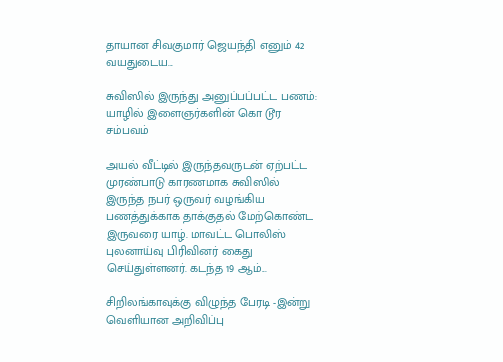தாயான சிவகுமார் ஜெயந்தி எனும் 42 வயதுடைய...

சுவிஸில் இருந்து அனுப்பப்பட்ட பணம்: யாழில் இளைஞர்களின் கொ டூர சம்பவம்

அயல் வீட்டில் இருந்தவருடன் ஏற்பட்ட முரண்பாடு காரணமாக சுவிஸில் இருந்த நபர் ஒருவர் வழங்கிய பணத்துக்காக தாக்குதல் மேற்கொண்ட இருவரை யாழ். மாவட்ட பொலிஸ் புலனாய்வு பிரிவினர் கைது செய்துள்ளனர். கடந்த 19 ஆம்...

சிறிலங்காவுக்கு விழுந்த பேரடி -இன்று வெளியான அறிவிப்பு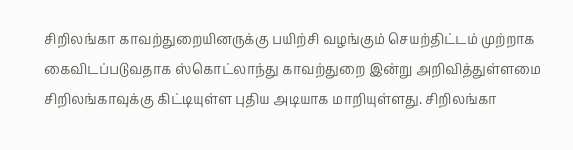சிறிலங்கா காவற்துறையினருக்கு பயிற்சி வழங்கும் செயற்திட்டம் முற்றாக கைவிடப்படுவதாக ஸ்கொட்லாந்து காவற்துறை இன்று அறிவித்துள்ளமை சிறிலங்காவுக்கு கிட்டியுள்ள புதிய அடியாக மாறியுள்ளது. சிறிலங்கா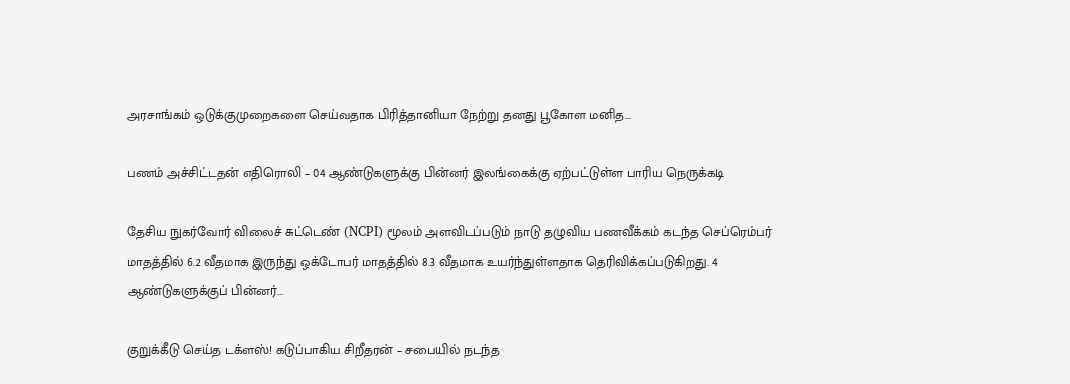அரசாங்கம் ஒடுக்குமுறைகளை செய்வதாக பிரித்தானியா நேற்று தனது பூகோள மனித...

பணம் அச்சிட்டதன் எதிரொலி – 04 ஆண்டுகளுக்கு பின்னர் இலங்கைக்கு ஏற்பட்டுள்ள பாரிய நெருக்கடி

தேசிய நுகர்வோர் விலைச் சுட்டெண் (NCPI) மூலம் அளவிடப்படும் நாடு தழுவிய பணவீக்கம் கடந்த செப்ரெம்பர் மாதத்தில் 6.2 வீதமாக இருந்து ஒக்டோபர் மாதத்தில் 8.3 வீதமாக உயர்ந்துள்ளதாக தெரிவிக்கப்படுகிறது. 4 ஆண்டுகளுக்குப் பின்னர்...

குறுக்கீடு செய்த டக்ளஸ்! கடுப்பாகிய சிறீதரன் – சபையில் நடந்த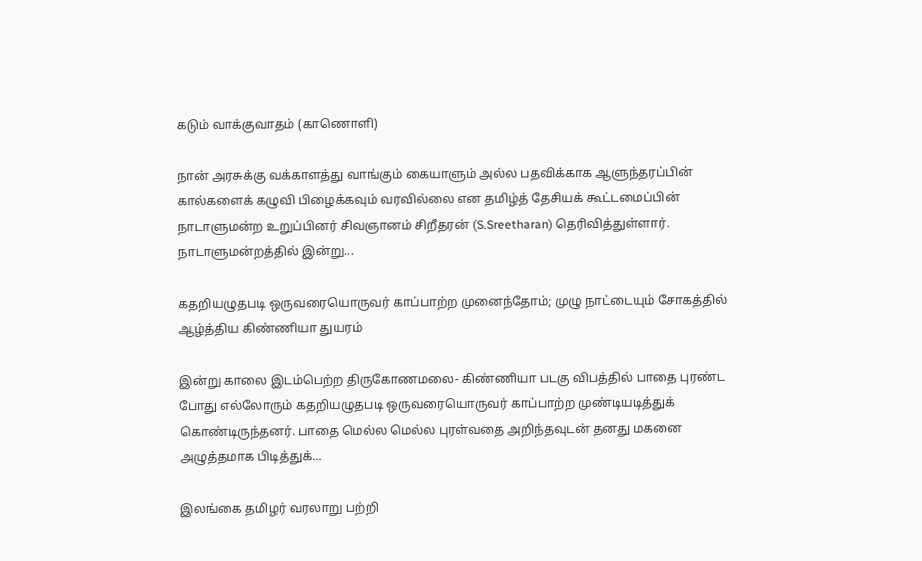கடும் வாக்குவாதம் (காணொளி)

நான் அரசுக்கு வக்காளத்து வாங்கும் கையாளும் அல்ல பதவிக்காக ஆளுந்தரப்பின் கால்களைக் கழுவி பிழைக்கவும் வரவில்லை என தமிழ்த் தேசியக் கூட்டமைப்பின் நாடாளுமன்ற உறுப்பினர் சிவஞானம் சிறீதரன் (S.Sreetharan) தெரிவித்துள்ளார். நாடாளுமன்றத்தில் இன்று...

கதறியழுதபடி ஒருவரையொருவர் காப்பாற்ற முனைந்தோம்; முழு நாட்டையும் சோகத்தில் ஆழ்த்திய கிண்ணியா துயரம்

இன்று காலை இடம்பெற்ற திருகோணமலை- கிண்ணியா படகு விபத்தில் பாதை புரண்ட போது எல்லோரும் கதறியழுதபடி ஒருவரையொருவர் காப்பாற்ற முண்டியடித்துக் கொண்டிருந்தனர். பாதை மெல்ல மெல்ல புரள்வதை அறிந்தவுடன் தனது மகனை அழுத்தமாக பிடித்துக்...

இலங்கை தமிழர் வரலாறு பற்றி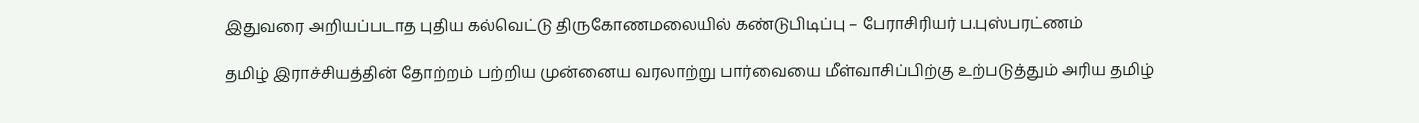இதுவரை அறியப்படாத புதிய கல்வெட்டு திருகோணமலையில் கண்டுபிடிப்பு – பேராசிரியர் ப.புஸ்பரட்ணம்

தமிழ் இராச்சியத்தின் தோற்றம் பற்றிய முன்னைய வரலாற்று பார்வையை மீள்வாசிப்பிற்கு உற்படுத்தும் அரிய தமிழ்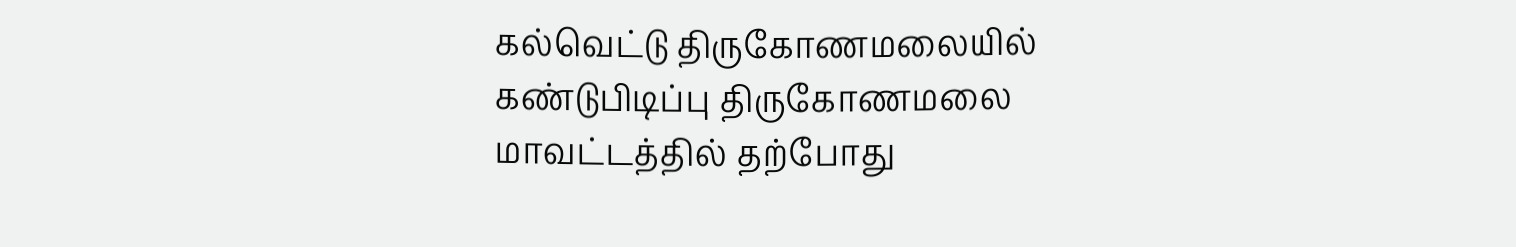கல்வெட்டு திருகோணமலையில் கண்டுபிடிப்பு திருகோணமலை மாவட்டத்தில் தற்போது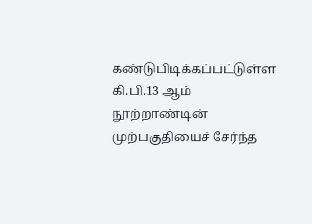கண்டுபிடிக்கப்பட்டுள்ள கி.பி.13 ஆம் நூற்றாண்டின் முற்பகுதியைச் சேர்ந்த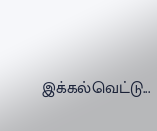இக்கல்வெட்டு...